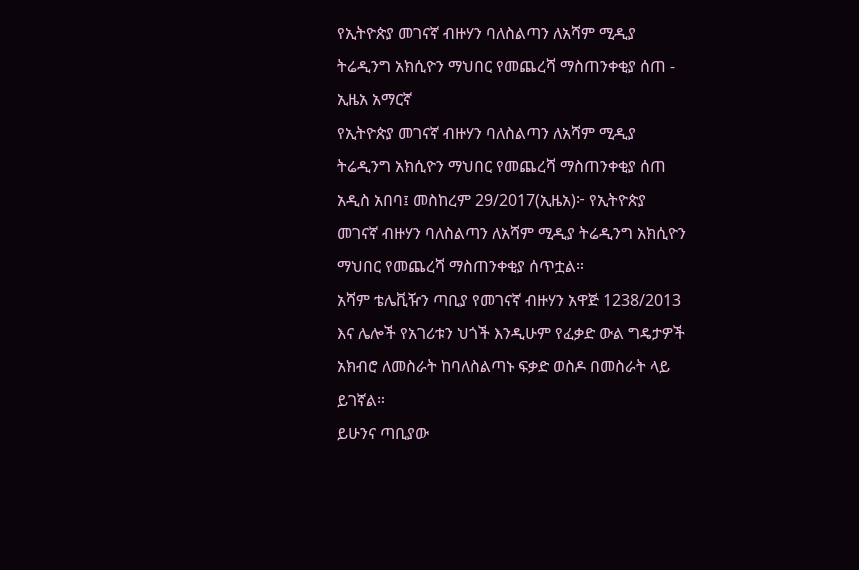የኢትዮጵያ መገናኛ ብዙሃን ባለስልጣን ለአሻም ሚዲያ ትሬዲንግ አክሲዮን ማህበር የመጨረሻ ማስጠንቀቂያ ሰጠ - ኢዜአ አማርኛ
የኢትዮጵያ መገናኛ ብዙሃን ባለስልጣን ለአሻም ሚዲያ ትሬዲንግ አክሲዮን ማህበር የመጨረሻ ማስጠንቀቂያ ሰጠ
አዲስ አበባ፤ መስከረም 29/2017(ኢዜአ)፦ የኢትዮጵያ መገናኛ ብዙሃን ባለስልጣን ለአሻም ሚዲያ ትሬዲንግ አክሲዮን ማህበር የመጨረሻ ማስጠንቀቂያ ሰጥቷል።
አሻም ቴሌቪዥን ጣቢያ የመገናኛ ብዙሃን አዋጅ 1238/2013 እና ሌሎች የአገሪቱን ህጎች እንዲሁም የፈቃድ ውል ግዴታዎች አክብሮ ለመስራት ከባለስልጣኑ ፍቃድ ወስዶ በመስራት ላይ ይገኛል።
ይሁንና ጣቢያው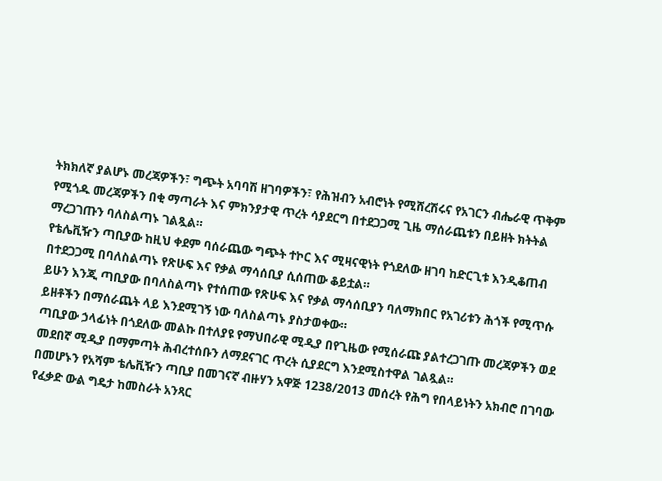ትክክለኛ ያልሆኑ መረጃዎችን፣ ግጭት አባባሽ ዘገባዎችን፣ የሕዝብን አብሮነት የሚሸረሽሩና የአገርን ብሔራዊ ጥቅም የሚጎዱ መረጃዎችን በቂ ማጣራት እና ምክንያታዊ ጥረት ሳያደርግ በተደጋጋሚ ጊዜ ማሰራጨቱን በይዘት ክትትል ማረጋገጡን ባለስልጣኑ ገልጿል።
የቴሌቪዥን ጣቢያው ከዚህ ቀደም ባሰራጨው ግጭት ተኮር እና ሚዛናዊነት የጎደለው ዘገባ ከድርጊቱ እንዲቆጠብ በተደጋጋሚ በባለስልጣኑ የጽሁፍ እና የቃል ማሳሰቢያ ሲሰጠው ቆይቷል።
ይሁን እንጂ ጣቢያው በባለስልጣኑ የተሰጠው የጽሁፍ እና የቃል ማሳሰቢያን ባለማክበር የአገሪቱን ሕጎች የሚጥሱ ይዘቶችን በማሰራጨት ላይ እንደሚገኝ ነው ባለስልጣኑ ያስታወቀው።
ጣቢያው ኃላፊነት በጎደለው መልኩ በተለያዩ የማህበራዊ ሚዲያ በየጊዜው የሚሰራጩ ያልተረጋገጡ መረጃዎችን ወደ መደበኛ ሚዲያ በማምጣት ሕብረተሰቡን ለማደናገር ጥረት ሲያደርግ እንደሚስተዋል ገልጿል።
በመሆኑን የአሻም ቴሌቪዥን ጣቢያ በመገናኛ ብዙሃን አዋጅ 1238/2013 መሰረት የሕግ የበላይነትን አክብሮ በገባው የፈቃድ ውል ግዴታ ከመስራት አንጻር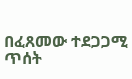በፈጸመው ተደጋጋሚ ጥሰት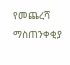የመጨረሻ ማስጠንቀቂያ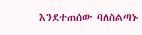እንደተጠሰው ባለስልጣኑ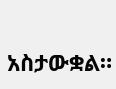አስታውቋል።